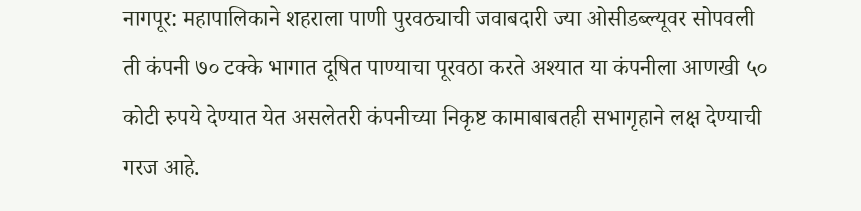नागपूर: महापालिकाने शहराला पाणी पुरवठ्याची जवाबदारी ज्या ओसीडब्ल्यूवर सोपवली ती कंपनी ७० टक्के भागात दूषित पाण्याचा पूरवठा करते अश्यात या कंपनीला आणखी ५० कोटी रुपये देण्यात येत असलेतरी कंपनीच्या निकृष्ट कामाबाबतही सभागृहाने लक्ष देण्याची गरज आहे.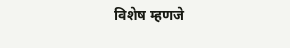विशेष म्हणजे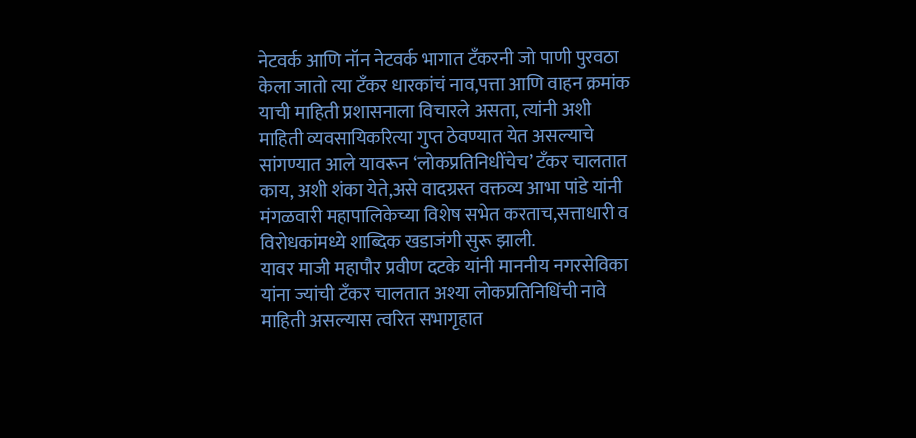नेटवर्क आणि नॉन नेटवर्क भागात टँकरनी जो पाणी पुरवठा केला जातो त्या टँकर धारकांचं नाव,पत्ता आणि वाहन क्रमांक याची माहिती प्रशासनाला विचारले असता, त्यांनी अशी माहिती व्यवसायिकरित्या गुप्त ठेवण्यात येत असल्याचे सांगण्यात आले यावरून ‘लोकप्रतिनिधींचेच’ टँकर चालतात काय, अशी शंका येते,असे वादग्रस्त वक्तव्य आभा पांडे यांनी मंगळवारी महापालिकेच्या विशेष सभेत करताच,सत्ताधारी व विरोधकांमध्ये शाब्दिक खडाजंगी सुरू झाली.
यावर माजी महापौर प्रवीण दटके यांनी माननीय नगरसेविका यांना ज्यांची टँकर चालतात अश्या लोकप्रतिनिधिंची नावे माहिती असल्यास त्वरित सभागृहात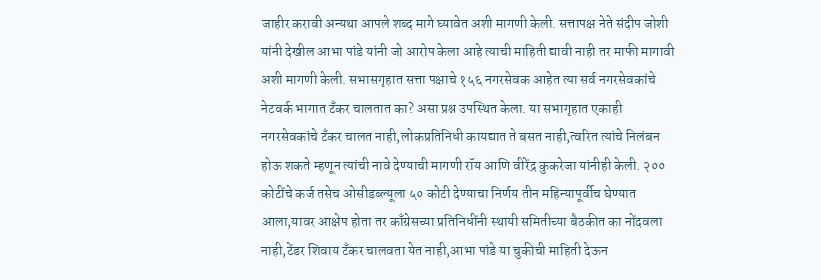जाहीर करावी अन्यथा आपले शब्द मागे घ्यावेत अशी मागणी केली. सत्तापक्ष नेते संदीप जोशी यांनी देखील आभा पांडे यांनी जो आरोप केला आहे त्याची माहिती द्यावी नाही तर माफी मागावी अशी मागणी केली. सभासगृहात सत्ता पक्षाचे १५६ नगरसेवक आहेत त्या सर्व नगरसेवकांचे नेटवर्क भागात टँकर चालतात का? असा प्रश्न उपस्थित केला. या सभागृहात एकाही नगरसेवकांचे टँकर चालत नाही,लोकप्रतिनिधी कायद्यात ते बसत नाही,त्वरित त्यांचे निलंबन होऊ शकते म्हणून त्यांची नावे देण्याची मागणी रॉय आणि वीरेंद्र कुकरेजा यांनीही केली. २०० कोटींचे कर्ज तसेच ओसीडब्ल्यूला ५० कोटी देण्याचा निर्णय तीन महिन्यापूर्वीच घेण्यात आला,यावर आक्षेप होता तर काँग्रेसच्या प्रतिनिधींनी स्थायी समितीच्या बैठकीत का नोंदवला नाही,टेंडर शिवाय टँकर चालवता येत नाही,आभा पांडे या चुकीची माहिती देऊन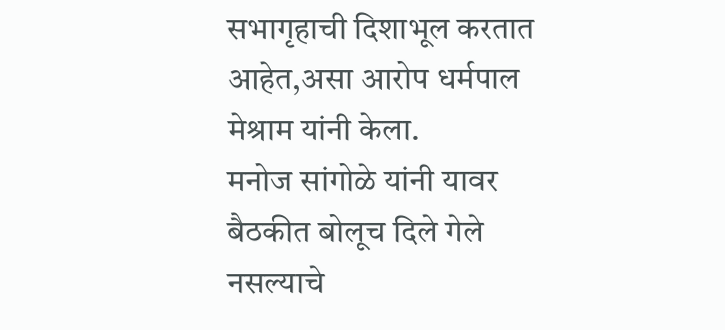सभागृहाची दिशाभूल करतात आहेत,असा आरोप धर्मपाल मेश्राम यांनी केला.
मनोज सांगोळे यांनी यावर बैठकीत बोलूच दिले गेले नसल्याचे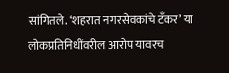सांगितले. ‘शहरात नगरसेवकांचे टँकर’ या लोकप्रतिनिधींवरील आरोप यावरच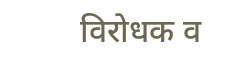विरोधक व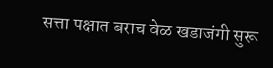सत्ता पक्षात बराच वेळ खडाजंगी सुरू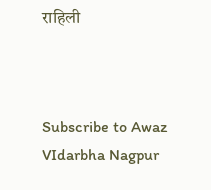राहिली



Subscribe to Awaz VIdarbha Nagpur